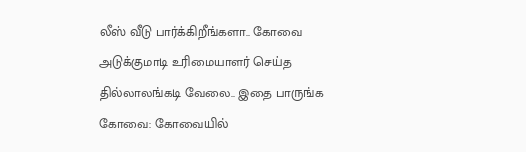லீஸ் வீடு பார்க்கிறீங்களா.. கோவை அடுக்குமாடி உரிமையாளர் செய்த தில்லாலங்கடி வேலை.. இதை பாருங்க
கோவை: கோவையில்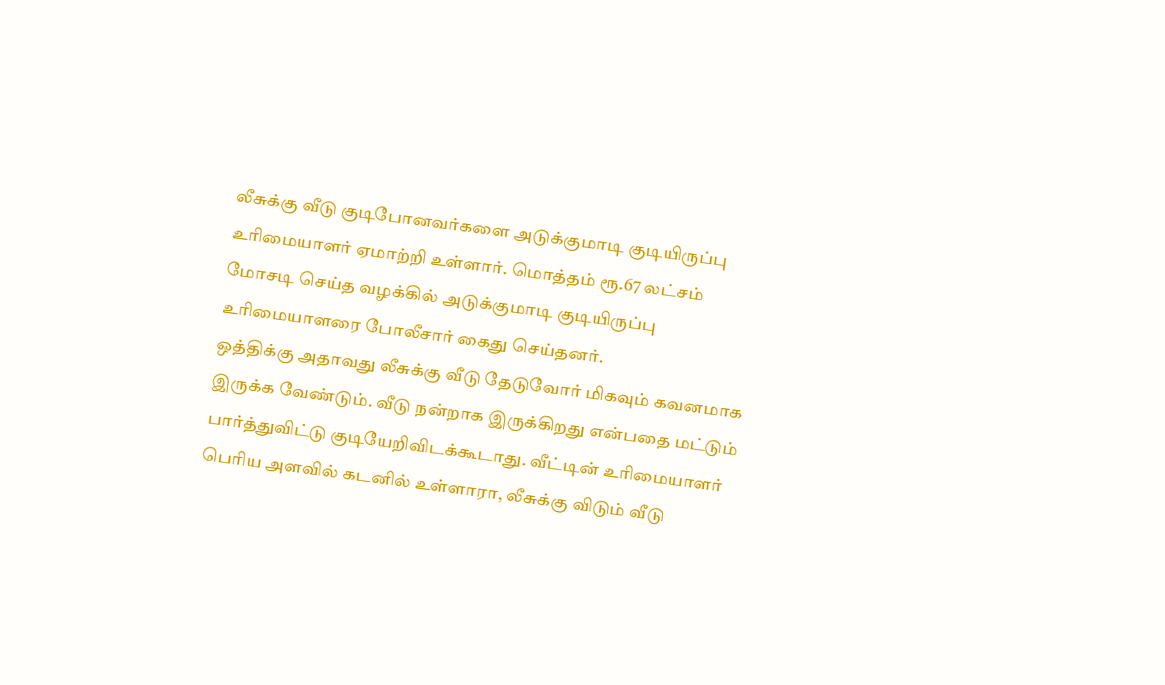லீசுக்கு வீடு குடிபோனவர்களை அடுக்குமாடி குடியிருப்பு உரிமையாளர் ஏமாற்றி உள்ளார். மொத்தம் ரூ.67 லட்சம் மோசடி செய்த வழக்கில் அடுக்குமாடி குடியிருப்பு உரிமையாளரை போலீசார் கைது செய்தனர்.
ஒத்திக்கு அதாவது லீசுக்கு வீடு தேடுவோர் மிகவும் கவனமாக இருக்க வேண்டும். வீடு நன்றாக இருக்கிறது என்பதை மட்டும் பார்த்துவிட்டு குடியேறிவிடக்கூடாது. வீட்டின் உரிமையாளர் பெரிய அளவில் கடனில் உள்ளாரா, லீசுக்கு விடும் வீடு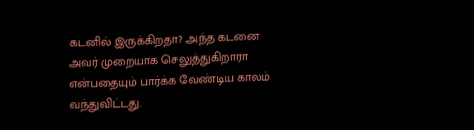கடனில் இருக்கிறதா? அந்த கடனை அவர் முறையாக செலுத்துகிறாரா என்பதையும் பார்க்க வேண்டிய காலம் வந்துவிட்டது.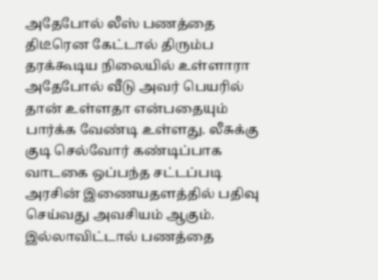அதேபோல் லீஸ் பணத்தை திடீரென கேட்டால் திரும்ப தரக்கூடிய நிலையில் உள்ளாரா அதேபோல் வீடு அவர் பெயரில் தான் உள்ளதா என்பதையும் பார்க்க வேண்டி உள்ளது. லீசுக்கு குடி செல்வோர் கண்டிப்பாக வாடகை ஒப்பந்த சட்டப்படி அரசின் இணையதளத்தில் பதிவு செய்வது அவசியம் ஆகும். இல்லாவிட்டால் பணத்தை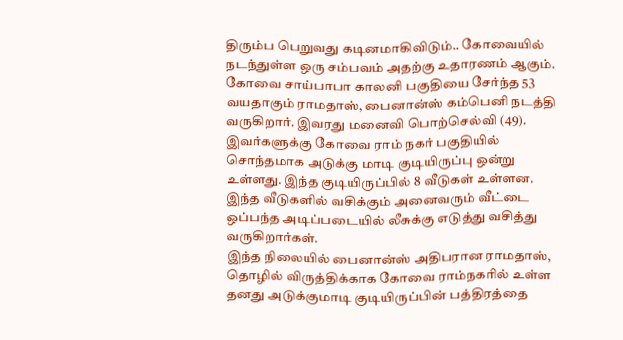திரும்ப பெறுவது கடினமாகிவிடும்.. கோவையில் நடந்துள்ள ஒரு சம்பவம் அதற்கு உதாரணம் ஆகும்.
கோவை சாய்பாபா காலனி பகுதியை சேர்ந்த 53 வயதாகும் ராமதாஸ், பைனான்ஸ் கம்பெனி நடத்தி வருகிறார். இவரது மனைவி பொற்செல்வி (49). இவர்களுக்கு கோவை ராம் நகர் பகுதியில் சொந்தமாக அடுக்கு மாடி குடியிருப்பு ஒன்று உள்ளது. இந்த குடியிருப்பில் 8 வீடுகள் உள்ளன. இந்த வீடுகளில் வசிக்கும் அனைவரும் வீட்டை ஒப்பந்த அடிப்படையில் லீசுக்கு எடுத்து வசித்து வருகிறார்கள்.
இந்த நிலையில் பைனான்ஸ் அதிபரான ராமதாஸ், தொழில் விருத்திக்காக கோவை ராம்நகரில் உள்ள தனது அடுக்குமாடி குடியிருப்பின் பத்திரத்தை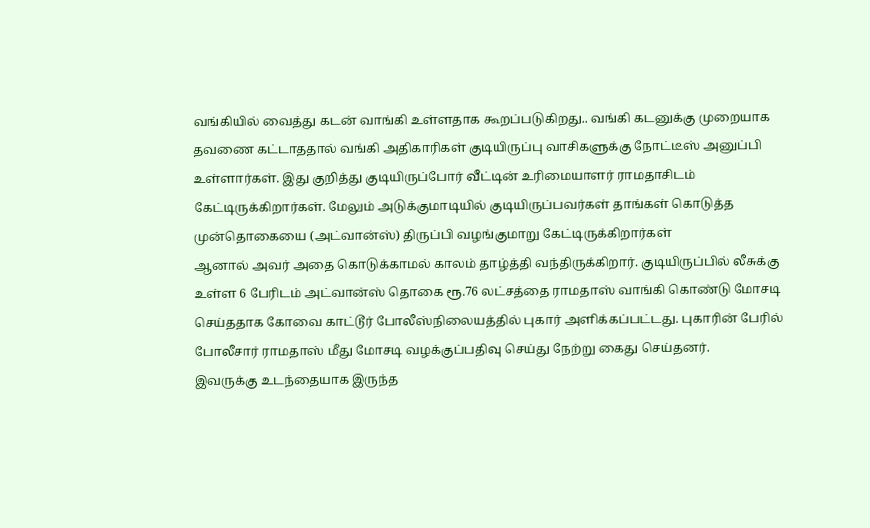வங்கியில் வைத்து கடன் வாங்கி உள்ளதாக கூறப்படுகிறது.. வங்கி கடனுக்கு முறையாக தவணை கட்டாததால் வங்கி அதிகாரிகள் குடியிருப்பு வாசிகளுக்கு நோட்டீஸ் அனுப்பி உள்ளார்கள். இது குறித்து குடியிருப்போர் வீட்டின் உரிமையாளர் ராமதாசிடம் கேட்டிருக்கிறார்கள். மேலும் அடுக்குமாடியில் குடியிருப்பவர்கள் தாங்கள் கொடுத்த முன்தொகையை (அட்வான்ஸ்) திருப்பி வழங்குமாறு கேட்டிருக்கிறார்கள்
ஆனால் அவர் அதை கொடுக்காமல் காலம் தாழ்த்தி வந்திருக்கிறார். குடியிருப்பில் லீசுக்கு உள்ள 6 பேரிடம் அட்வான்ஸ் தொகை ரூ.76 லட்சத்தை ராமதாஸ் வாங்கி கொண்டு மோசடி செய்ததாக கோவை காட்டூர் போலீஸ்நிலையத்தில் புகார் அளிக்கப்பட்டது. புகாரின் பேரில் போலீசார் ராமதாஸ் மீது மோசடி வழக்குப்பதிவு செய்து நேற்று கைது செய்தனர்.
இவருக்கு உடந்தையாக இருந்த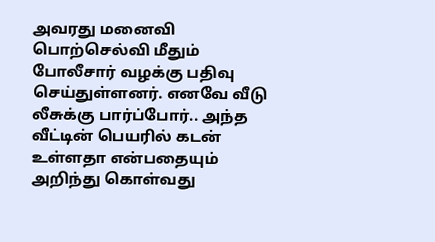அவரது மனைவி பொற்செல்வி மீதும் போலீசார் வழக்கு பதிவு செய்துள்ளனர். எனவே வீடு லீசுக்கு பார்ப்போர்.. அந்த வீட்டின் பெயரில் கடன் உள்ளதா என்பதையும் அறிந்து கொள்வது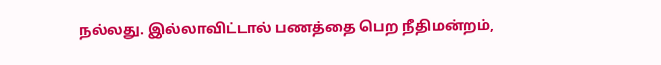நல்லது. இல்லாவிட்டால் பணத்தை பெற நீதிமன்றம்,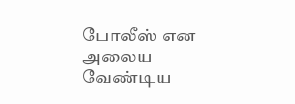போலீஸ் என அலைய வேண்டிய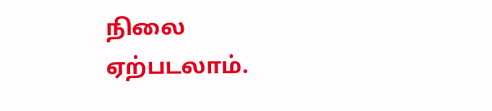நிலை ஏற்படலாம்.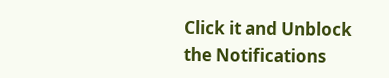Click it and Unblock the Notifications